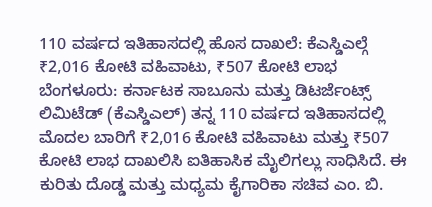110 ವರ್ಷದ ಇತಿಹಾಸದಲ್ಲಿ ಹೊಸ ದಾಖಲೆ: ಕೆಎಸ್ಡಿಎಲ್ಗೆ ₹2,016 ಕೋಟಿ ವಹಿವಾಟು, ₹507 ಕೋಟಿ ಲಾಭ
ಬೆಂಗಳೂರು: ಕರ್ನಾಟಕ ಸಾಬೂನು ಮತ್ತು ಡಿಟರ್ಜೆಂಟ್ಸ್ ಲಿಮಿಟೆಡ್ (ಕೆಎಸ್ಡಿಎಲ್) ತನ್ನ 110 ವರ್ಷದ ಇತಿಹಾಸದಲ್ಲಿ ಮೊದಲ ಬಾರಿಗೆ ₹2,016 ಕೋಟಿ ವಹಿವಾಟು ಮತ್ತು ₹507 ಕೋಟಿ ಲಾಭ ದಾಖಲಿಸಿ ಐತಿಹಾಸಿಕ ಮೈಲಿಗಲ್ಲು ಸಾಧಿಸಿದೆ. ಈ ಕುರಿತು ದೊಡ್ಡ ಮತ್ತು ಮಧ್ಯಮ ಕೈಗಾರಿಕಾ ಸಚಿವ ಎಂ. ಬಿ.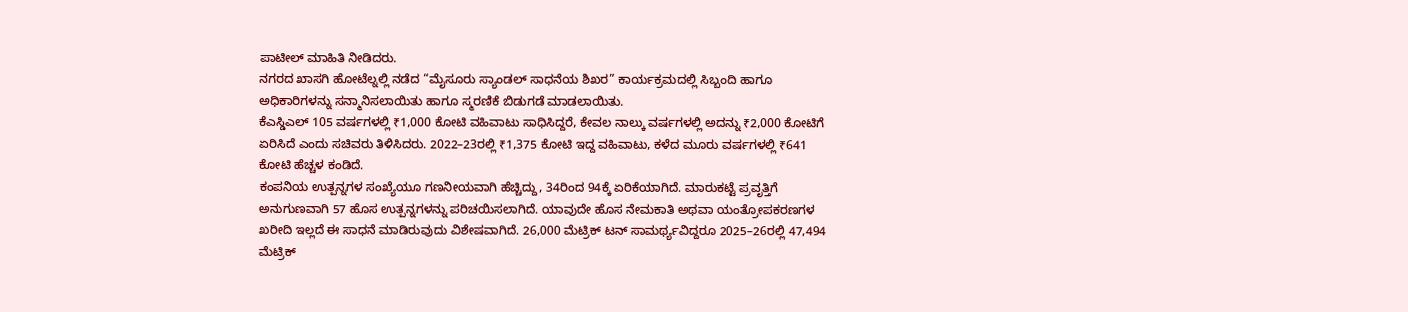ಪಾಟೀಲ್ ಮಾಹಿತಿ ನೀಡಿದರು.
ನಗರದ ಖಾಸಗಿ ಹೋಟೆಲ್ನಲ್ಲಿ ನಡೆದ “ಮೈಸೂರು ಸ್ಯಾಂಡಲ್ ಸಾಧನೆಯ ಶಿಖರ” ಕಾರ್ಯಕ್ರಮದಲ್ಲಿ ಸಿಬ್ಬಂದಿ ಹಾಗೂ ಅಧಿಕಾರಿಗಳನ್ನು ಸನ್ಮಾನಿಸಲಾಯಿತು ಹಾಗೂ ಸ್ಮರಣಿಕೆ ಬಿಡುಗಡೆ ಮಾಡಲಾಯಿತು.
ಕೆಎಸ್ಡಿಎಲ್ 105 ವರ್ಷಗಳಲ್ಲಿ ₹1,000 ಕೋಟಿ ವಹಿವಾಟು ಸಾಧಿಸಿದ್ದರೆ, ಕೇವಲ ನಾಲ್ಕು ವರ್ಷಗಳಲ್ಲಿ ಅದನ್ನು ₹2,000 ಕೋಟಿಗೆ ಏರಿಸಿದೆ ಎಂದು ಸಚಿವರು ತಿಳಿಸಿದರು. 2022–23ರಲ್ಲಿ ₹1,375 ಕೋಟಿ ಇದ್ದ ವಹಿವಾಟು, ಕಳೆದ ಮೂರು ವರ್ಷಗಳಲ್ಲಿ ₹641 ಕೋಟಿ ಹೆಚ್ಚಳ ಕಂಡಿದೆ.
ಕಂಪನಿಯ ಉತ್ಪನ್ನಗಳ ಸಂಖ್ಯೆಯೂ ಗಣನೀಯವಾಗಿ ಹೆಚ್ಚಿದ್ದು, 34ರಿಂದ 94ಕ್ಕೆ ಏರಿಕೆಯಾಗಿದೆ. ಮಾರುಕಟ್ಟೆ ಪ್ರವೃತ್ತಿಗೆ ಅನುಗುಣವಾಗಿ 57 ಹೊಸ ಉತ್ಪನ್ನಗಳನ್ನು ಪರಿಚಯಿಸಲಾಗಿದೆ. ಯಾವುದೇ ಹೊಸ ನೇಮಕಾತಿ ಅಥವಾ ಯಂತ್ರೋಪಕರಣಗಳ ಖರೀದಿ ಇಲ್ಲದೆ ಈ ಸಾಧನೆ ಮಾಡಿರುವುದು ವಿಶೇಷವಾಗಿದೆ. 26,000 ಮೆಟ್ರಿಕ್ ಟನ್ ಸಾಮರ್ಥ್ಯವಿದ್ದರೂ 2025–26ರಲ್ಲಿ 47,494 ಮೆಟ್ರಿಕ್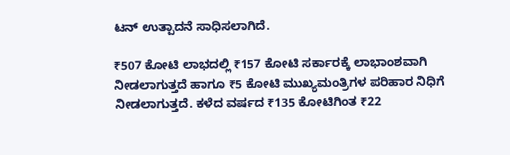ಟನ್ ಉತ್ಪಾದನೆ ಸಾಧಿಸಲಾಗಿದೆ.

₹507 ಕೋಟಿ ಲಾಭದಲ್ಲಿ ₹157 ಕೋಟಿ ಸರ್ಕಾರಕ್ಕೆ ಲಾಭಾಂಶವಾಗಿ ನೀಡಲಾಗುತ್ತದೆ ಹಾಗೂ ₹5 ಕೋಟಿ ಮುಖ್ಯಮಂತ್ರಿಗಳ ಪರಿಹಾರ ನಿಧಿಗೆ ನೀಡಲಾಗುತ್ತದೆ. ಕಳೆದ ವರ್ಷದ ₹135 ಕೋಟಿಗಿಂತ ₹22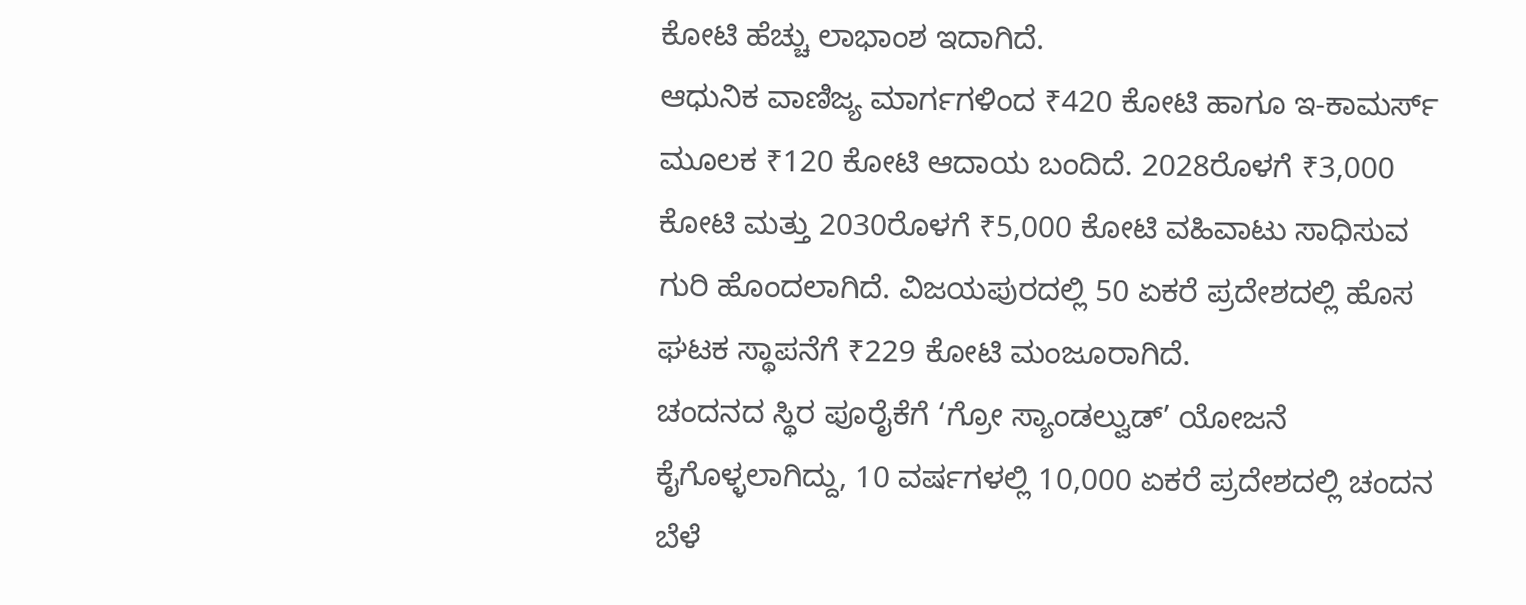ಕೋಟಿ ಹೆಚ್ಚು ಲಾಭಾಂಶ ಇದಾಗಿದೆ.
ಆಧುನಿಕ ವಾಣಿಜ್ಯ ಮಾರ್ಗಗಳಿಂದ ₹420 ಕೋಟಿ ಹಾಗೂ ಇ-ಕಾಮರ್ಸ್ ಮೂಲಕ ₹120 ಕೋಟಿ ಆದಾಯ ಬಂದಿದೆ. 2028ರೊಳಗೆ ₹3,000 ಕೋಟಿ ಮತ್ತು 2030ರೊಳಗೆ ₹5,000 ಕೋಟಿ ವಹಿವಾಟು ಸಾಧಿಸುವ ಗುರಿ ಹೊಂದಲಾಗಿದೆ. ವಿಜಯಪುರದಲ್ಲಿ 50 ಏಕರೆ ಪ್ರದೇಶದಲ್ಲಿ ಹೊಸ ಘಟಕ ಸ್ಥಾಪನೆಗೆ ₹229 ಕೋಟಿ ಮಂಜೂರಾಗಿದೆ.
ಚಂದನದ ಸ್ಥಿರ ಪೂರೈಕೆಗೆ ‘ಗ್ರೋ ಸ್ಯಾಂಡಲ್ವುಡ್’ ಯೋಜನೆ ಕೈಗೊಳ್ಳಲಾಗಿದ್ದು, 10 ವರ್ಷಗಳಲ್ಲಿ 10,000 ಏಕರೆ ಪ್ರದೇಶದಲ್ಲಿ ಚಂದನ ಬೆಳೆ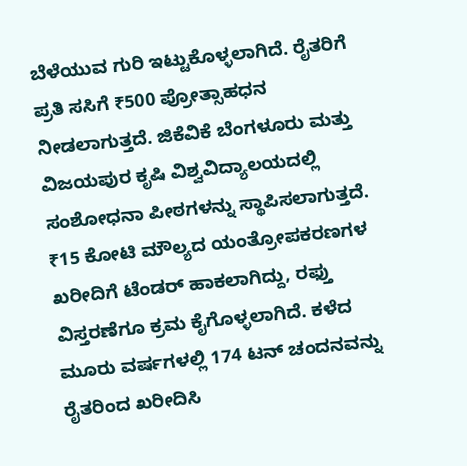ಬೆಳೆಯುವ ಗುರಿ ಇಟ್ಟುಕೊಳ್ಳಲಾಗಿದೆ. ರೈತರಿಗೆ ಪ್ರತಿ ಸಸಿಗೆ ₹500 ಪ್ರೋತ್ಸಾಹಧನ ನೀಡಲಾಗುತ್ತದೆ. ಜಿಕೆವಿಕೆ ಬೆಂಗಳೂರು ಮತ್ತು ವಿಜಯಪುರ ಕೃಷಿ ವಿಶ್ವವಿದ್ಯಾಲಯದಲ್ಲಿ ಸಂಶೋಧನಾ ಪೀಠಗಳನ್ನು ಸ್ಥಾಪಿಸಲಾಗುತ್ತದೆ.
₹15 ಕೋಟಿ ಮೌಲ್ಯದ ಯಂತ್ರೋಪಕರಣಗಳ ಖರೀದಿಗೆ ಟೆಂಡರ್ ಹಾಕಲಾಗಿದ್ದು, ರಫ್ತು ವಿಸ್ತರಣೆಗೂ ಕ್ರಮ ಕೈಗೊಳ್ಳಲಾಗಿದೆ. ಕಳೆದ ಮೂರು ವರ್ಷಗಳಲ್ಲಿ 174 ಟನ್ ಚಂದನವನ್ನು ರೈತರಿಂದ ಖರೀದಿಸಿ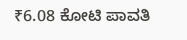₹6.08 ಕೋಟಿ ಪಾವತಿ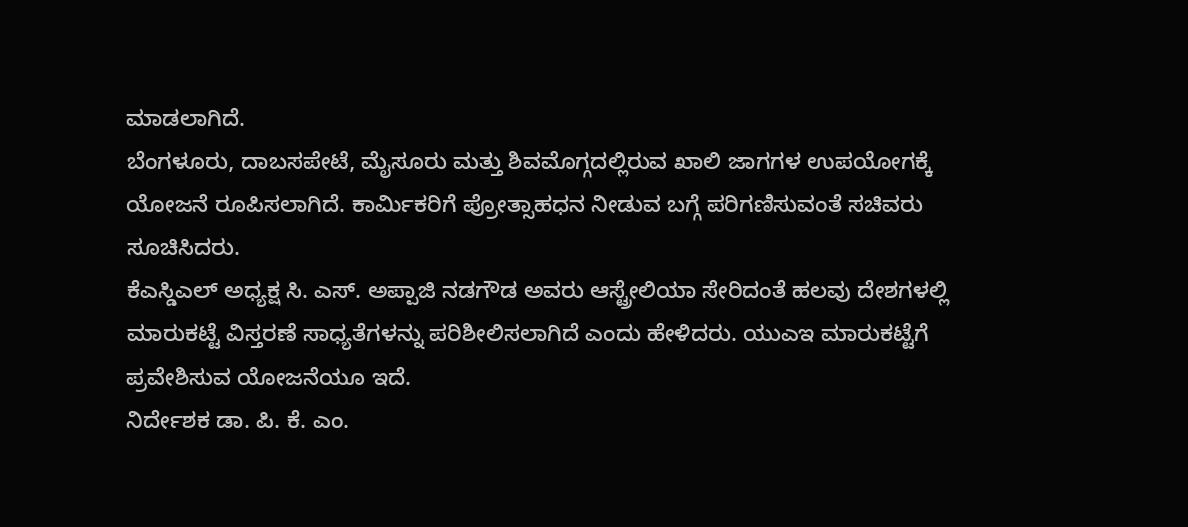ಮಾಡಲಾಗಿದೆ.
ಬೆಂಗಳೂರು, ದಾಬಸಪೇಟೆ, ಮೈಸೂರು ಮತ್ತು ಶಿವಮೊಗ್ಗದಲ್ಲಿರುವ ಖಾಲಿ ಜಾಗಗಳ ಉಪಯೋಗಕ್ಕೆ ಯೋಜನೆ ರೂಪಿಸಲಾಗಿದೆ. ಕಾರ್ಮಿಕರಿಗೆ ಪ್ರೋತ್ಸಾಹಧನ ನೀಡುವ ಬಗ್ಗೆ ಪರಿಗಣಿಸುವಂತೆ ಸಚಿವರು ಸೂಚಿಸಿದರು.
ಕೆಎಸ್ಡಿಎಲ್ ಅಧ್ಯಕ್ಷ ಸಿ. ಎಸ್. ಅಪ್ಪಾಜಿ ನಡಗೌಡ ಅವರು ಆಸ್ಟ್ರೇಲಿಯಾ ಸೇರಿದಂತೆ ಹಲವು ದೇಶಗಳಲ್ಲಿ ಮಾರುಕಟ್ಟೆ ವಿಸ್ತರಣೆ ಸಾಧ್ಯತೆಗಳನ್ನು ಪರಿಶೀಲಿಸಲಾಗಿದೆ ಎಂದು ಹೇಳಿದರು. ಯುಎಇ ಮಾರುಕಟ್ಟೆಗೆ ಪ್ರವೇಶಿಸುವ ಯೋಜನೆಯೂ ಇದೆ.
ನಿರ್ದೇಶಕ ಡಾ. ಪಿ. ಕೆ. ಎಂ.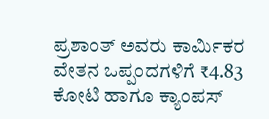ಪ್ರಶಾಂತ್ ಅವರು ಕಾರ್ಮಿಕರ ವೇತನ ಒಪ್ಪಂದಗಳಿಗೆ ₹4.83 ಕೋಟಿ ಹಾಗೂ ಕ್ಯಾಂಪಸ್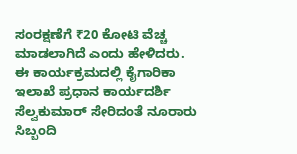ಸಂರಕ್ಷಣೆಗೆ ₹20 ಕೋಟಿ ವೆಚ್ಚ ಮಾಡಲಾಗಿದೆ ಎಂದು ಹೇಳಿದರು.
ಈ ಕಾರ್ಯಕ್ರಮದಲ್ಲಿ ಕೈಗಾರಿಕಾ ಇಲಾಖೆ ಪ್ರಧಾನ ಕಾರ್ಯದರ್ಶಿ ಸೆಲ್ವಕುಮಾರ್ ಸೇರಿದಂತೆ ನೂರಾರು ಸಿಬ್ಬಂದಿ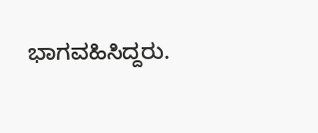ಭಾಗವಹಿಸಿದ್ದರು.